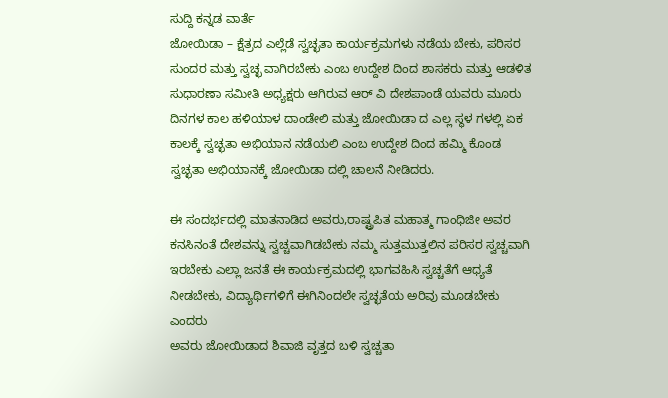ಸುದ್ದಿ ಕನ್ನಡ ವಾರ್ತೆ
ಜೋಯಿಡಾ – ಕ್ಷೆತ್ರದ ಎಲ್ಲೆಡೆ ಸ್ವಚ್ಛತಾ ಕಾರ್ಯಕ್ರಮಗಳು ನಡೆಯ ಬೇಕು, ಪರಿಸರ ಸುಂದರ ಮತ್ತು ಸ್ವಚ್ಛ ವಾಗಿರಬೇಕು ಎಂಬ ಉದ್ದೇಶ ದಿಂದ ಶಾಸಕರು ಮತ್ತು ಆಡಳಿತ ಸುಧಾರಣಾ ಸಮೀತಿ ಅಧ್ಯಕ್ಷರು ಆಗಿರುವ ಆರ್ ವಿ ದೇಶಪಾಂಡೆ ಯವರು ಮೂರು ದಿನಗಳ ಕಾಲ ಹಳಿಯಾಳ ದಾಂಡೇಲಿ ಮತ್ತು ಜೋಯಿಡಾ ದ ಎಲ್ಲ ಸ್ಥಳ ಗಳಲ್ಲಿ ಏಕ ಕಾಲಕ್ಕೆ ಸ್ವಚ್ಛತಾ ಅಭಿಯಾನ ನಡೆಯಲಿ ಎಂಬ ಉದ್ದೇಶ ದಿಂದ ಹಮ್ಮಿ ಕೊಂಡ ಸ್ವಚ್ಛತಾ ಅಭಿಯಾನಕ್ಕೆ ಜೋಯಿಡಾ ದಲ್ಲಿ ಚಾಲನೆ ನೀಡಿದರು.

ಈ ಸಂದರ್ಭದಲ್ಲಿ ಮಾತನಾಡಿದ ಅವರು,ರಾಷ್ಟ್ರಪಿತ ಮಹಾತ್ಮ ಗಾಂಧಿಜೀ ಅವರ ಕನಸಿನಂತೆ ದೇಶವನ್ನು ಸ್ವಚ್ಚವಾಗಿಡಬೇಕು ನಮ್ಮ ಸುತ್ತಮುತ್ತಲಿನ ಪರಿಸರ ಸ್ವಚ್ಚವಾಗಿ ಇರಬೇಕು ಎಲ್ಲಾ ಜನತೆ ಈ ಕಾರ್ಯಕ್ರಮದಲ್ಲಿ ಭಾಗವಹಿಸಿ ಸ್ವಚ್ಚತೆಗೆ ಆಧ್ಯತೆ ನೀಡಬೇಕು, ವಿದ್ಯಾರ್ಥಿಗಳಿಗೆ ಈಗಿನಿಂದಲೇ ಸ್ವಚ್ಛತೆಯ ಅರಿವು ಮೂಡಬೇಕು ಎಂದರು
ಅವರು ಜೋಯಿಡಾದ ಶಿವಾಜಿ ವೃತ್ತದ ಬಳಿ ಸ್ವಚ್ಚತಾ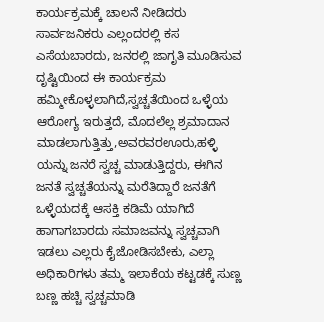ಕಾರ್ಯಕ್ರಮಕ್ಕೆ ಚಾಲನೆ ನೀಡಿದರು ಸಾರ್ವಜನಿಕರು ಎಲ್ಲಂದರಲ್ಲಿ ಕಸ ಎಸೆಯಬಾರದು, ಜನರಲ್ಲಿ ಜಾಗೃತಿ ಮೂಡಿಸುವ ದೃಷ್ಟಿಯಿಂದ ಈ ಕಾರ್ಯಕ್ರಮ ಹಮ್ಮೀಕೊಳ್ಳಲಾಗಿದೆ,ಸ್ವಚ್ಚತೆಯಿಂದ ಒಳ್ಳೆಯ ಆರೋಗ್ಯ ಇರುತ್ತದೆ, ಮೊದಲೆಲ್ಲ ಶ್ರಮಾದಾನ ಮಾಡಲಾಗುತ್ತಿತ್ತು,ಅವರವರಊರು,ಹಳ್ಳಿ ಯನ್ನು ಜನರೆ ಸ್ವಚ್ಚ ಮಾಡುತ್ತಿದ್ದರು, ಈಗಿನ ಜನತೆ ಸ್ವಚ್ಚತೆಯನ್ನು ಮರೆತಿದ್ದಾರೆ ಜನತೆಗೆ ಒಳ್ಳೆಯದಕ್ಕೆ ಆಸಕ್ತಿ ಕಡಿಮೆ ಯಾಗಿದೆ ಹಾಗಾಗಬಾರದು ಸಮಾಜವನ್ನು ಸ್ವಚ್ಚವಾಗಿ ಇಡಲು ಎಲ್ಲರು ಕೈಜೋಡಿಸಬೇಕು‌, ಎಲ್ಲಾ ಅಧಿಕಾರಿಗಳು ತಮ್ಮ ಇಲಾಕೆಯ ಕಟ್ಟಡಕ್ಕೆ ಸುಣ್ಣ ಬಣ್ಣ ಹಚ್ಚಿ ಸ್ವಚ್ಚಮಾಡಿ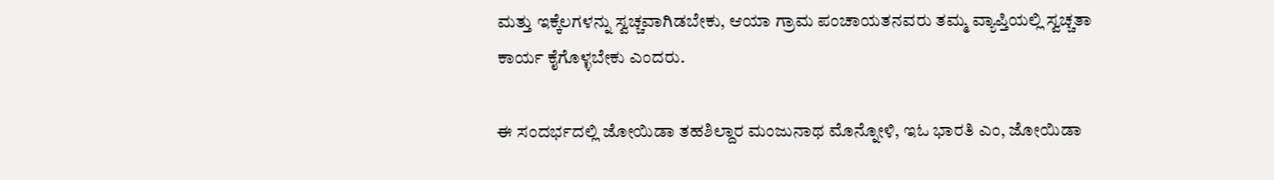ಮತ್ತು ಇಕ್ಕೆಲಗಳನ್ನು ಸ್ವಚ್ಚವಾಗಿಡಬೇಕು, ಆಯಾ ಗ್ರಾಮ ಪಂಚಾಯತನವರು ತಮ್ಮ ವ್ಯಾಪ್ತಿಯಲ್ಲಿ ಸ್ವಚ್ಚತಾ ಕಾರ್ಯ ಕೈಗೊಳ್ಳಬೇಕು ಎಂದರು.

ಈ ಸಂದರ್ಭದಲ್ಲಿ ಜೋಯಿಡಾ ತಹಶಿಲ್ದಾರ ಮಂಜುನಾಥ ಮೊನ್ನೋಳಿ, ಇಓ ಭಾರತಿ ಎಂ, ಜೋಯಿಡಾ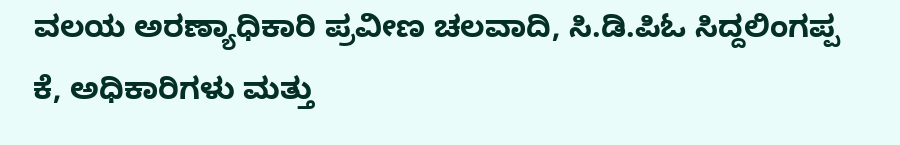ವಲಯ ಅರಣ್ಯಾಧಿಕಾರಿ ಪ್ರವೀಣ ಚಲವಾದಿ, ಸಿ.ಡಿ.ಪಿಓ ಸಿದ್ದಲಿಂಗಪ್ಪ ಕೆ, ಅಧಿಕಾರಿಗಳು ಮತ್ತು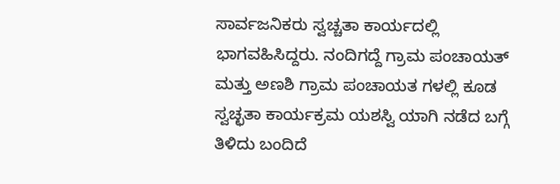ಸಾರ್ವಜನಿಕರು ಸ್ವಚ್ಚತಾ ಕಾರ್ಯದಲ್ಲಿ ಭಾಗವಹಿಸಿದ್ದರು. ನಂದಿಗದ್ದೆ ಗ್ರಾಮ ಪಂಚಾಯತ್ ಮತ್ತು ಅಣಶಿ ಗ್ರಾಮ ಪಂಚಾಯತ ಗಳಲ್ಲಿ ಕೂಡ ಸ್ವಚ್ಛತಾ ಕಾರ್ಯಕ್ರಮ ಯಶಸ್ವಿ ಯಾಗಿ ನಡೆದ ಬಗ್ಗೆ ತಿಳಿದು ಬಂದಿದೆ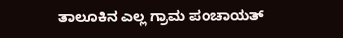ತಾಲೂಕಿನ ಎಲ್ಲ ಗ್ರಾಮ ಪಂಚಾಯತ್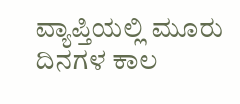ವ್ಯಾಪ್ತಿಯಲ್ಲಿ ಮೂರು ದಿನಗಳ ಕಾಲ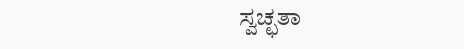ಸ್ವಚ್ಛತಾ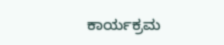ಕಾರ್ಯಕ್ರಮ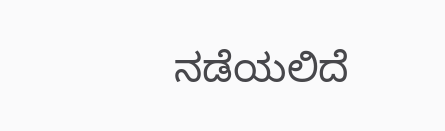ನಡೆಯಲಿದೆ